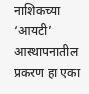नाशिकच्या ‘आयटी’ आस्थापनातील प्रकरण हा एका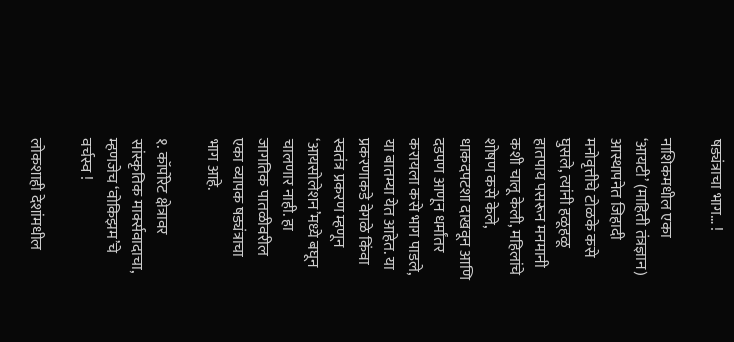षड्यंत्राचा भाग… !

नाशिकमधील एका ‘आयटी’ (माहिती तंत्रज्ञान) आस्थापनेत जिहादी मनोवृत्तीचे टोळके कसे घुसले, त्यांनी हळूहळू हातपाय पसरून मनमानी कशी चालू केली, महिलांचे शोषण कसे केले, धाकदपटशा दाखवून आणि दडपण आणून धर्मांतर करायला कसे भाग पाडले, या बातम्या येत आहेत. या प्रकरणाकडे वेगळे किंवा स्वतंत्र प्रकरण म्हणून ‘आयसोलेशन’मध्ये बघून चालणार नाही. हा जागतिक पातळीवरील एका व्यापक षड्यंत्राचा भाग आहे.

१. कॉर्पोरेट क्षेत्रावर सांस्कृतिक मार्क्सवादाचा, म्हणजेच ‘वोकिझम’चे वर्चस्व !

लोकशाही देशांमधील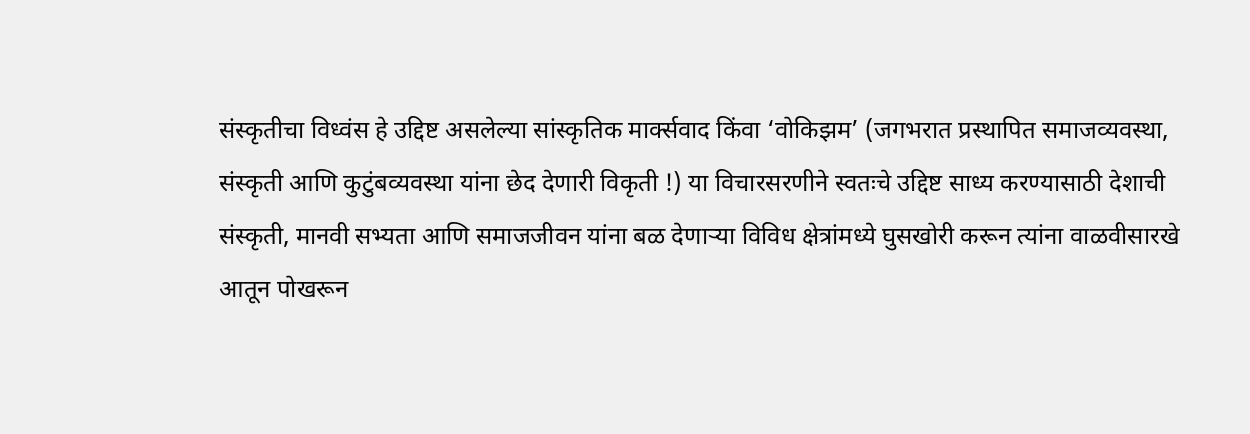संस्कृतीचा विध्वंस हे उद्दिष्ट असलेल्या सांस्कृतिक मार्क्सवाद किंवा ‘वोकिझम’ (जगभरात प्रस्थापित समाजव्यवस्था, संस्कृती आणि कुटुंबव्यवस्था यांना छेद देणारी विकृती !) या विचारसरणीने स्वतःचे उद्दिष्ट साध्य करण्यासाठी देशाची संस्कृती, मानवी सभ्यता आणि समाजजीवन यांना बळ देणार्‍या विविध क्षेत्रांमध्ये घुसखोरी करून त्यांना वाळवीसारखे आतून पोखरून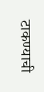टाकण्याची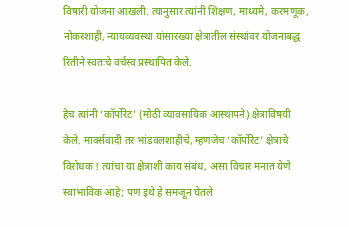विषारी योजना आखली. त्यानुसार त्यांनी शिक्षण, माध्यमे, करमणूक, नोकरशाही, न्यायव्यवस्था यांसारख्या क्षेत्रातील संस्थांवर योजनाबद्ध रितीने स्वतःचे वर्चस्व प्रस्थापित केले.

हेच त्यांनी ‘कॉर्पोरेट’ (मोठी व्यावसायिक आस्थापने) क्षेत्राविषयी केले. मार्क्सवादी तर भांडवलशाहीचे, म्हणजेच ‘कॉर्पोरेट’ क्षेत्राचे विरोधक ! त्यांचा या क्षेत्राशी काय संबंध, असा विचार मनात येणे स्वाभाविक आहे; पण इथे हे समजून घेतले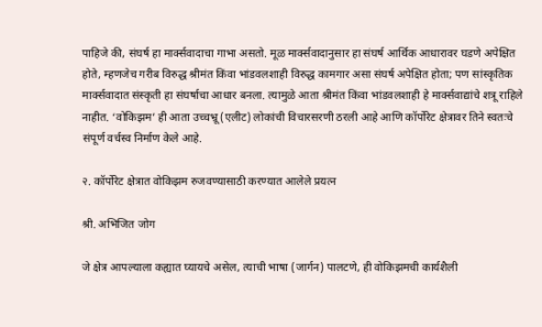पाहिजे की, संघर्ष हा मार्क्सवादाचा गाभा असतो. मूळ मार्क्सवादानुसार हा संघर्ष आर्थिक आधारावर घडणे अपेक्षित होते, म्हणजेच गरीब विरुद्ध श्रीमंत किंवा भांडवलशाही विरुद्ध कामगार असा संघर्ष अपेक्षित होता; पण सांस्कृतिक मार्क्सवादात संस्कृती हा संघर्षाचा आधार बनला. त्यामुळे आता श्रीमंत किंवा भांडवलशाही हे मार्क्सवाद्यांचे शत्रू राहिले नाहीत. ‘वोकिझम’ ही आता उच्चभ्रू (एलीट) लोकांची विचारसरणी ठरली आहे आणि कॉर्पोरेट क्षेत्रावर तिने स्वतःचे संपूर्ण वर्चस्व निर्माण केले आहे.

२. कॉर्पोरेट क्षेत्रात वोकिझम रुजवण्यासाठी करण्यात आलेले प्रयत्न

श्री. अभिजित जोग

जे क्षेत्र आपल्याला कह्यात घ्यायचे असेल, त्याची भाषा (जार्गन) पालटणे, ही वोकिझमची कार्यशैली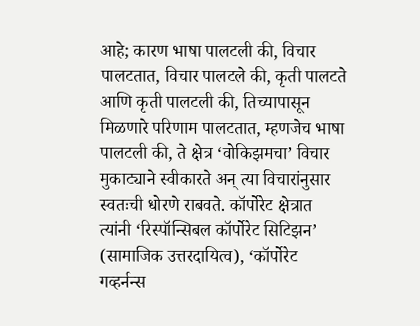आहे; कारण भाषा पालटली की, विचार पालटतात, विचार पालटले की, कृती पालटते आणि कृती पालटली की, तिच्यापासून मिळणारे परिणाम पालटतात, म्हणजेच भाषा पालटली की, ते क्षेत्र ‘वोकिझमचा’ विचार मुकाट्याने स्वीकारते अन् त्या विचारांनुसार स्वतःची धोरणे राबवते. कॉर्पोरेट क्षेत्रात त्यांनी ‘रिस्पॉन्सिबल कॉर्पोरेट सिटिझन’ (सामाजिक उत्तरदायित्व), ‘कॉर्पोरेट गव्हर्नन्स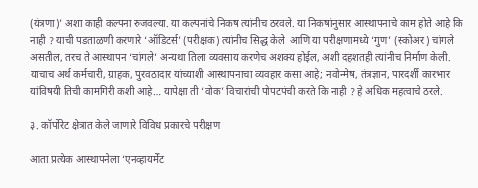(यंत्रणा)’ अशा काही कल्पना रुजवल्या. या कल्पनांचे निकष त्यांनीच ठरवले. या निकषांनुसार आस्थापनाचे काम होते आहे कि नाही ? याची पडताळणी करणारे ‘ऑडिटर्स’ (परीक्षक) त्यांनीच सिद्ध केले  आणि या परीक्षणामध्ये ‘गुण’ (स्कोअर) चांगले असतील, तरच ते आस्थापन ‘चांगले’ अन्यथा तिला व्यवसाय करणेच अशक्य होईल, अशी दहशतही त्यांनीच निर्माण केली. याचाच अर्थ कर्मचारी, ग्राहक, पुरवठादार यांच्याशी आस्थापनाचा व्यवहार कसा आहे; नवोन्मेष, तंत्रज्ञान, पारदर्शी कारभार यांविषयी तिची कामगिरी कशी आहे… यापेक्षा ती ‘वोक’ विचारांची पोपटपंची करते कि नाही ? हे अधिक महत्वाचे ठरले.

३. कॉर्पोरेट क्षेत्रात केले जाणारे विविध प्रकारचे परीक्षण

आता प्रत्येक आस्थापनेला ‘एनव्हायर्मेंट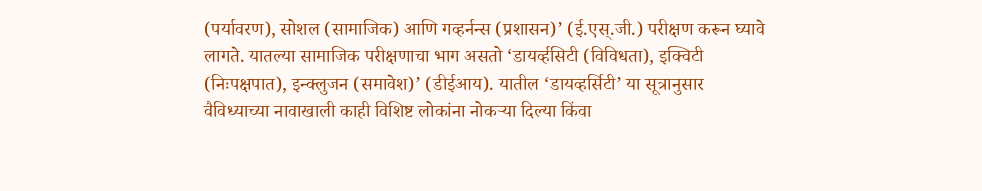(पर्यावरण), सोशल (सामाजिक) आणि गव्हर्नन्स (प्रशासन)’ (ई.एस्.जी.) परीक्षण करून घ्यावे लागते. यातल्या सामाजिक परीक्षणाचा भाग असतो ‘डायर्व्हसिटी (विविधता), इक्विटी (निःपक्षपात), इन्क्लुजन (समावेश)’ (डीईआय). यातील ‘डायव्हर्सिटी’ या सूत्रानुसार वैविध्याच्या नावाखाली काही विशिष्ट लोकांना नोकर्‍या दिल्या किंवा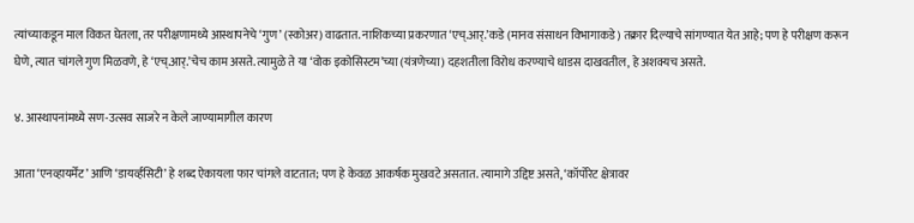त्यांच्याकडून माल विकत घेतला, तर परीक्षणामध्ये आस्थापनेचे ‘गुण’ (स्कोअर) वाढतात. नाशिकच्या प्रकरणात ‘एच्.आर्.’कडे (मानव संसाधन विभागाकडे) तक्रार दिल्याचे सांगण्यात येत आहे; पण हे परीक्षण करून घेणे, त्यात चांगले गुण मिळवणे, हे ‘एच्.आर्.’चेच काम असते. त्यामुळे ते या ‘वोक इकोसिस्टम’च्या (यंत्रणेच्या) दहशतीला विरोध करण्याचे धाडस दाखवतील, हे अशक्यच असते.

४. आस्थापनांमध्ये सण-उत्सव साजरे न केले जाण्यामागील कारण

आता ‘एनव्हायर्मेंट’ आणि ‘डायर्व्हसिटी’ हे शब्द ऐकायला फार चांगले वाटतात; पण हे केवळ आकर्षक मुखवटे असतात. त्यामागे उद्दिष्ट असते, ‘कॉर्पोरेट क्षेत्रावर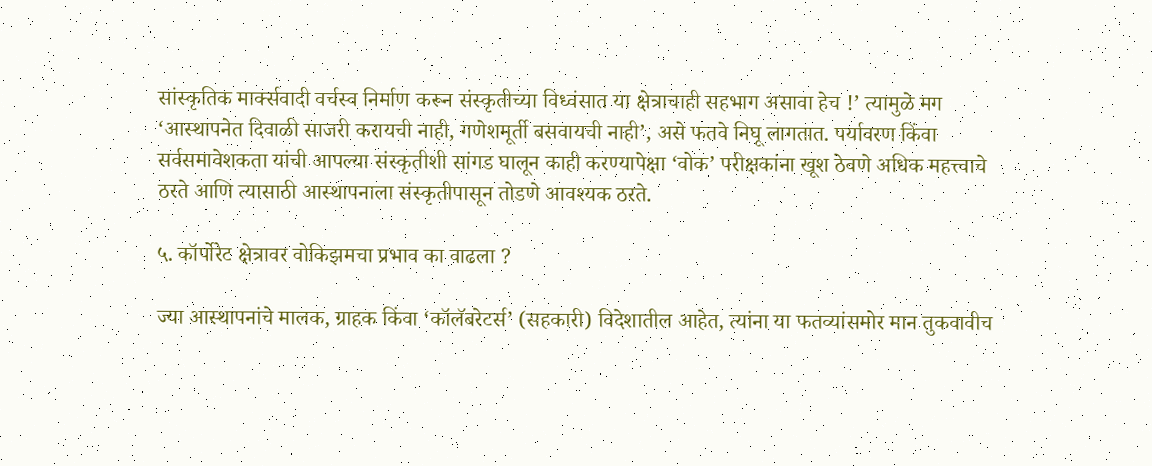सांस्कृतिक मार्क्सवादी वर्चस्व निर्माण करून संस्कृतीच्या विध्वंसात या क्षेत्राचाही सहभाग असावा हेच !’ त्यामुळे मग ‘आस्थापनेत दिवाळी साजरी करायची नाही, गणेशमूर्ती बसवायची नाही’, असे फतवे निघू लागतात. पर्यावरण किंवा सर्वसमावेशकता यांची आपल्या संस्कृतीशी सांगड घालून काही करण्यापेक्षा ‘वोक’ परीक्षकांना खूश ठेवणे अधिक महत्त्वाचे ठरते आणि त्यासाठी आस्थापनाला संस्कृतीपासून तोडणे आवश्यक ठरते.

५. कॉर्पोरेट क्षेत्रावर वोकिझमचा प्रभाव का वाढला ?

ज्या आस्थापनांचे मालक, ग्राहक किंवा ‘कॉलॅबरेटर्स’ (सहकारी) विदेशातील आहेत, त्यांना या फतव्यांसमोर मान तुकवावीच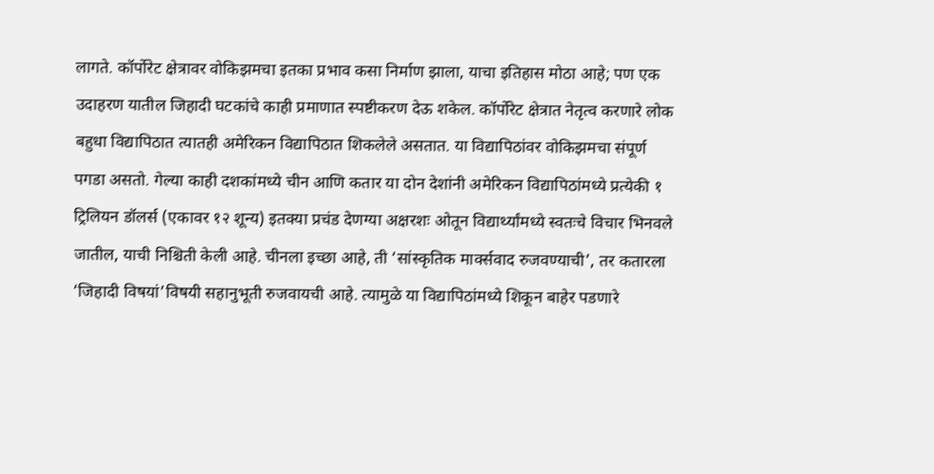लागते. कॉर्पोरेट क्षेत्रावर वोकिझमचा इतका प्रभाव कसा निर्माण झाला, याचा इतिहास मोठा आहे; पण एक उदाहरण यातील जिहादी घटकांचे काही प्रमाणात स्पष्टीकरण देऊ शकेल. कॉर्पोरेट क्षेत्रात नेतृत्व करणारे लोक बहुधा विद्यापिठात त्यातही अमेरिकन विद्यापिठात शिकलेले असतात. या विद्यापिठांवर वोकिझमचा संपूर्ण पगडा असतो. गेल्या काही दशकांमध्ये चीन आणि कतार या दोन देशांनी अमेरिकन विद्यापिठांमध्ये प्रत्येकी १ ट्रिलियन डॉलर्स (एकावर १२ शून्य) इतक्या प्रचंड देणग्या अक्षरशः ओतून विद्यार्थ्यांमध्ये स्वतःचे विचार भिनवले जातील, याची निश्चिती केली आहे. चीनला इच्छा आहे, ती ‘सांस्कृतिक मार्क्सवाद रुजवण्याची’, तर कतारला ‘जिहादी विषयां’विषयी सहानुभूती रुजवायची आहे. त्यामुळे या विद्यापिठांमध्ये शिकून बाहेर पडणारे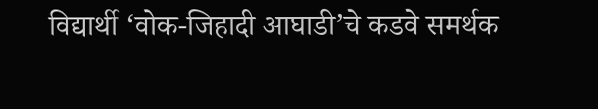विद्यार्थी ‘वोक-जिहादी आघाडी’चे कडवे समर्थक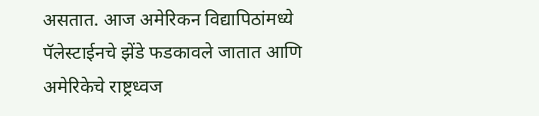असतात. आज अमेरिकन विद्यापिठांमध्ये पॅलेस्टाईनचे झेंडे फडकावले जातात आणि अमेरिकेचे राष्ट्रध्वज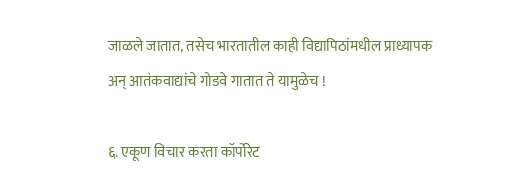जाळले जातात, तसेच भारतातील काही विद्यापिठांमधील प्राध्यापक अन् आतंकवाद्यांचे गोडवे गातात ते यामुळेच !

६. एकूण विचार करता कॉर्पोरेट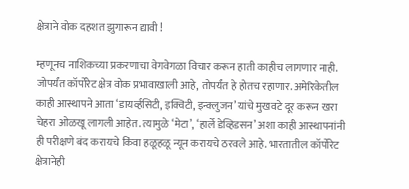क्षेत्राने वोक दहशत झुगारून द्यावी !

म्हणूनच नाशिकच्या प्रकरणाचा वेगवेगळा विचार करून हाती काहीच लागणार नाही. जोपर्यंत कॉर्पोरेट क्षेत्र वोक प्रभावाखाली आहे, तोपर्यंत हे होतच रहाणार. अमेरिकेतील काही आस्थापने आता ‘डायर्व्हसिटी, इक्विटी, इन्क्लुजन’ यांचे मुखवटे दूर करून खरा चेहरा ओळखू लागली आहेत. त्यामुळे ‘मेटा’, ‘हार्ले डेव्हिडसन’ अशा काही आस्थापनांनी ही परीक्षणे बंद करायचे किंवा हळूहळू न्यून करायचे ठरवले आहे. भारतातील कॉर्पोरेट क्षेत्रानेही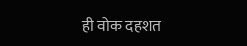ही वोक दहशत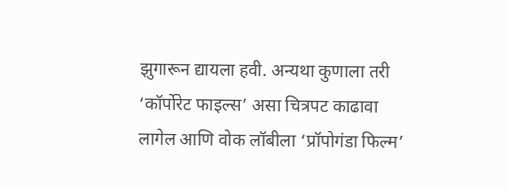झुगारून द्यायला हवी. अन्यथा कुणाला तरी ‘कॉर्पोरेट फाइल्स’ असा चित्रपट काढावा लागेल आणि वोक लॉबीला ‘प्रॉपोगंडा फिल्म’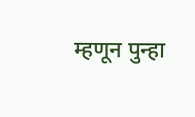म्हणून पुन्हा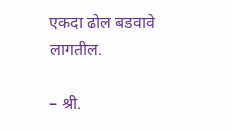एकदा ढोल बडवावे लागतील.

– श्री.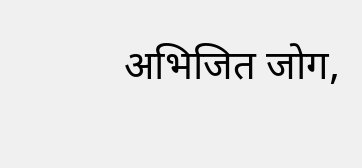अभिजित जोग,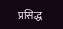प्रसिद्ध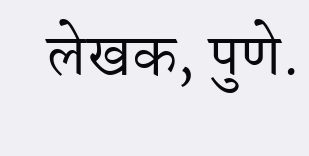लेखक, पुणे.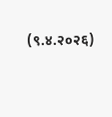(९.४.२०२६)